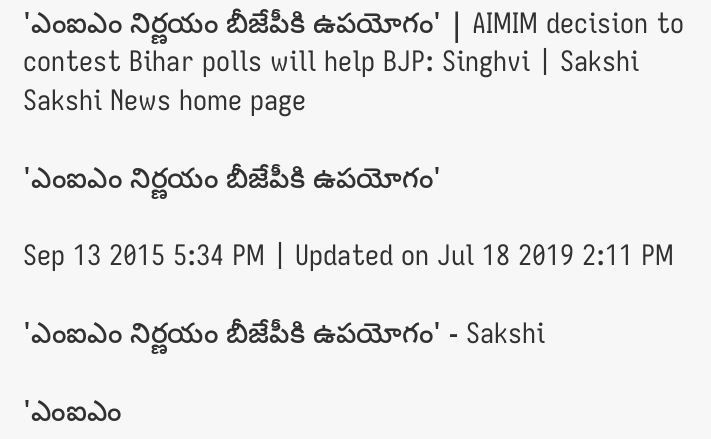'ఎంఐఎం నిర్ణయం బీజేపీకి ఉపయోగం' | AIMIM decision to contest Bihar polls will help BJP: Singhvi | Sakshi
Sakshi News home page

'ఎంఐఎం నిర్ణయం బీజేపీకి ఉపయోగం'

Sep 13 2015 5:34 PM | Updated on Jul 18 2019 2:11 PM

'ఎంఐఎం నిర్ణయం బీజేపీకి ఉపయోగం' - Sakshi

'ఎంఐఎం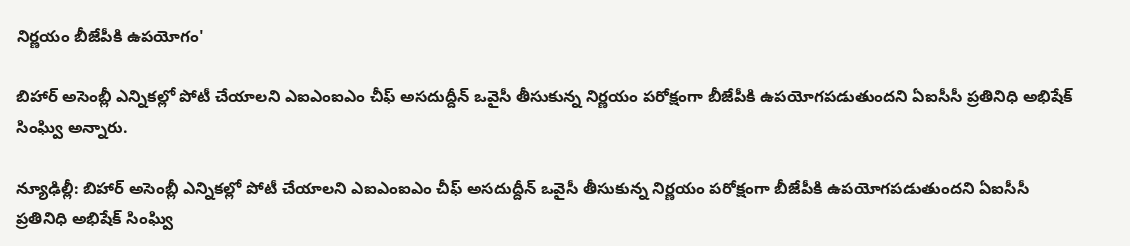నిర్ణయం బీజేపీకి ఉపయోగం'

బిహార్ అసెంబ్లీ ఎన్నికల్లో పోటీ చేయాలని ఎఐఎంఐఎం చీఫ్ అసదుద్దీన్ ఒవైసీ తీసుకున్న నిర్ణయం పరోక్షంగా బీజేపీకి ఉపయోగపడుతుందని ఏఐసీసీ ప్రతినిధి అభిషేక్ సింఘ్వి అన్నారు.

న్యూఢిల్లీ: బిహార్ అసెంబ్లీ ఎన్నికల్లో పోటీ చేయాలని ఎఐఎంఐఎం చీఫ్ అసదుద్దీన్ ఒవైసీ తీసుకున్న నిర్ణయం పరోక్షంగా బీజేపీకి ఉపయోగపడుతుందని ఏఐసీసీ ప్రతినిధి అభిషేక్ సింఘ్వి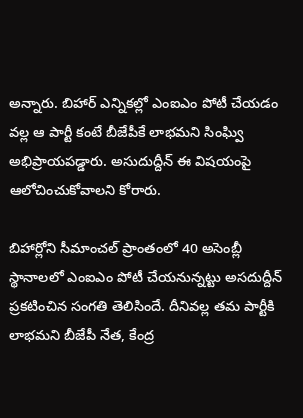అన్నారు. బిహార్ ఎన్నికల్లో ఎంఐఎం పోటీ చేయడం వల్ల ఆ పార్టీ కంటే బీజేపీకే లాభమని సింఘ్వి అభిప్రాయపడ్డారు. అసుదుద్దీన్ ఈ విషయంపై ఆలోచించుకోవాలని కోరారు.

బిహార్లోని సీమాంచల్ ప్రాంతంలో 40 అసెంబ్లీ స్థానాలలో ఎంఐఎం పోటీ చేయనున్నట్టు అసదుద్దీన్ ప్రకటించిన సంగతి తెలిసిందే. దీనివల్ల తమ పార్టీకి లాభమని బీజేపీ నేత, కేంద్ర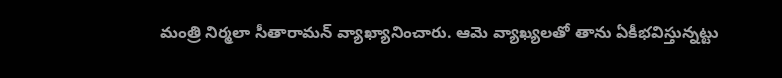మంత్రి నిర్మలా సీతారామన్ వ్యాఖ్యానించారు. ఆమె వ్యాఖ్యలతో తాను ఏకీభవిస్తున్నట్టు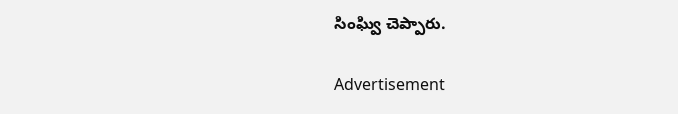సింఘ్వి చెప్పారు.

Advertisement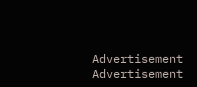Advertisement
Advertisement